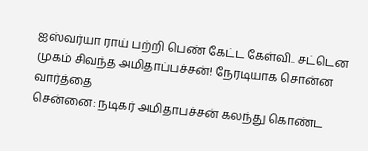ஐஸ்வர்யா ராய் பற்றி பெண் கேட்ட கேள்வி.. சட்டென முகம் சிவந்த அமிதாப்பச்சன்! நேரடியாக சொன்ன வார்த்தை
சென்னை: நடிகர் அமிதாபச்சன் கலந்து கொண்ட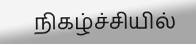நிகழ்ச்சியில்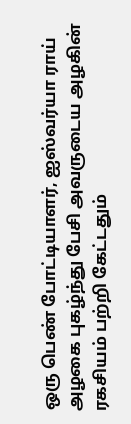ஒரு பெண் போட்டியாளர், ஐஸ்வர்யா ராய் அழகை புகழ்ந்து பேசி அவருடைய அழகின் ரகசியம் பற்றி கேட்டதும்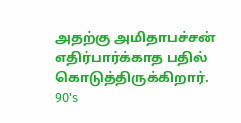அதற்கு அமிதாபச்சன் எதிர்பார்க்காத பதில் கொடுத்திருக்கிறார்.
90's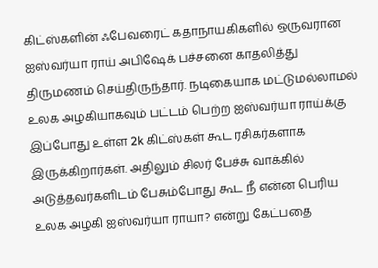கிட்ஸ்களின் ஃபேவரைட் கதாநாயகிகளில் ஒருவரான ஐஸ்வர்யா ராய் அபிஷேக் பச்சனை காதலித்து திருமணம் செய்திருந்தார். நடிகையாக மட்டுமல்லாமல் உலக அழகியாகவும் பட்டம் பெற்ற ஐஸ்வர்யா ராய்க்கு இப்போது உள்ள 2k கிட்ஸ்கள் கூட ரசிகர்களாக இருக்கிறார்கள். அதிலும் சிலர் பேச்சு வாக்கில் அடுத்தவர்களிடம் பேசும்போது கூட நீ என்ன பெரிய உலக அழகி ஐஸ்வர்யா ராயா? என்று கேட்பதை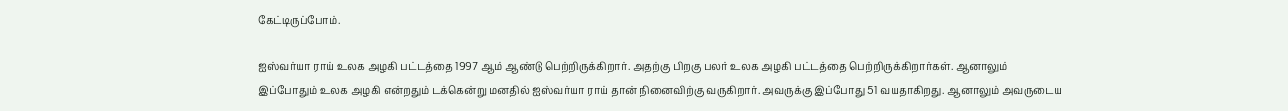கேட்டிருப்போம்.

ஐஸ்வர்யா ராய் உலக அழகி பட்டத்தை 1997 ஆம் ஆண்டு பெற்றிருக்கிறார். அதற்கு பிறகு பலர் உலக அழகி பட்டத்தை பெற்றிருக்கிறார்கள். ஆனாலும் இப்போதும் உலக அழகி என்றதும் டக்கென்று மனதில் ஐஸ்வர்யா ராய் தான் நினைவிற்கு வருகிறார். அவருக்கு இப்போது 51 வயதாகிறது. ஆனாலும் அவருடைய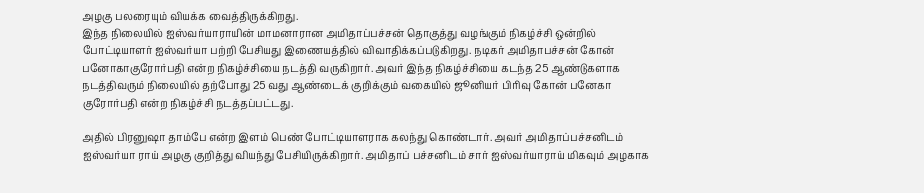அழகு பலரையும் வியக்க வைத்திருக்கிறது.
இந்த நிலையில் ஐஸ்வர்யாராயின் மாமனாரான அமிதாப்பச்சன் தொகுத்து வழங்கும் நிகழ்ச்சி ஒன்றில் போட்டியாளர் ஐஸ்வர்யா பற்றி பேசியது இணையத்தில் விவாதிக்கப்படுகிறது. நடிகர் அமிதாபச்சன் கோன் பனோகாகுரோர்பதி என்ற நிகழ்ச்சியை நடத்தி வருகிறார். அவர் இந்த நிகழ்ச்சியை கடந்த 25 ஆண்டுகளாக நடத்திவரும் நிலையில் தற்போது 25 வது ஆண்டைக் குறிக்கும் வகையில் ஜூனியர் பிரிவு கோன் பனேகா குரோர்பதி என்ற நிகழ்ச்சி நடத்தப்பட்டது.

அதில் பிரனுஷா தாம்பே என்ற இளம் பெண் போட்டியாளராக கலந்து கொண்டார். அவர் அமிதாப்பச்சனிடம் ஐஸ்வர்யா ராய் அழகு குறித்து வியந்து பேசியிருக்கிறார். அமிதாப் பச்சனிடம் சார் ஐஸ்வர்யாராய் மிகவும் அழகாக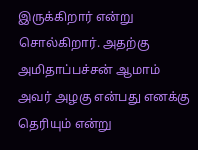இருக்கிறார் என்று சொல்கிறார். அதற்கு அமிதாப்பச்சன் ஆமாம் அவர் அழகு என்பது எனக்கு தெரியும் என்று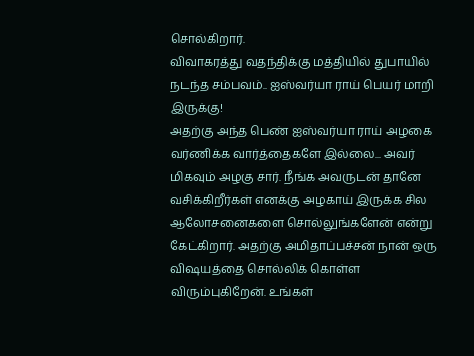சொல்கிறார்.
விவாகரத்து வதந்திக்கு மத்தியில் துபாயில் நடந்த சம்பவம்.. ஐஸ்வர்யா ராய் பெயர் மாறி இருக்கு!
அதற்கு அந்த பெண் ஐஸ்வர்யா ராய் அழகை வர்ணிக்க வார்த்தைகளே இல்லை... அவர் மிகவும் அழகு சார். நீங்க அவருடன் தானே வசிக்கிறீர்கள் எனக்கு அழகாய் இருக்க சில ஆலோசனைகளை சொல்லுங்களேன் என்று கேட்கிறார். அதற்கு அமிதாப்பச்சன் நான் ஒரு விஷயத்தை சொல்லிக் கொள்ள விரும்புகிறேன். உங்கள்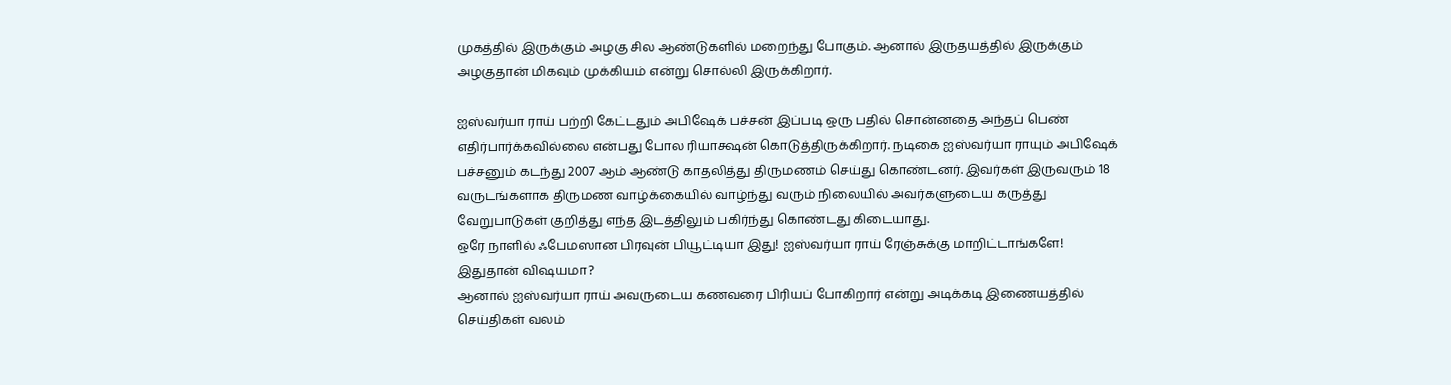முகத்தில் இருக்கும் அழகு சில ஆண்டுகளில் மறைந்து போகும். ஆனால் இருதயத்தில் இருக்கும் அழகுதான் மிகவும் முக்கியம் என்று சொல்லி இருக்கிறார்.

ஐஸ்வர்யா ராய் பற்றி கேட்டதும் அபிஷேக் பச்சன் இப்படி ஒரு பதில் சொன்னதை அந்தப் பெண் எதிர்பார்க்கவில்லை என்பது போல ரியாக்ஷன் கொடுத்திருக்கிறார். நடிகை ஐஸ்வர்யா ராயும் அபிஷேக் பச்சனும் கடந்து 2007 ஆம் ஆண்டு காதலித்து திருமணம் செய்து கொண்டனர். இவர்கள் இருவரும் 18 வருடங்களாக திருமண வாழ்க்கையில் வாழ்ந்து வரும் நிலையில் அவர்களுடைய கருத்து வேறுபாடுகள் குறித்து எந்த இடத்திலும் பகிர்ந்து கொண்டது கிடையாது.
ஒரே நாளில் ஃபேமஸான பிரவுன் பியூட்டியா இது! ஐஸ்வர்யா ராய் ரேஞ்சுக்கு மாறிட்டாங்களே! இதுதான் விஷயமா?
ஆனால் ஐஸ்வர்யா ராய் அவருடைய கணவரை பிரியப் போகிறார் என்று அடிக்கடி இணையத்தில் செய்திகள் வலம்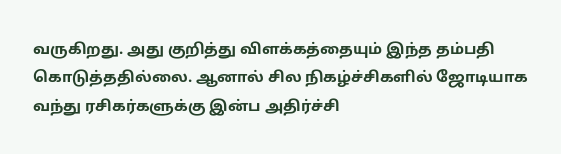வருகிறது. அது குறித்து விளக்கத்தையும் இந்த தம்பதி கொடுத்ததில்லை. ஆனால் சில நிகழ்ச்சிகளில் ஜோடியாக வந்து ரசிகர்களுக்கு இன்ப அதிர்ச்சி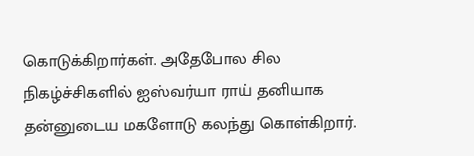கொடுக்கிறார்கள். அதேபோல சில நிகழ்ச்சிகளில் ஐஸ்வர்யா ராய் தனியாக தன்னுடைய மகளோடு கலந்து கொள்கிறார்.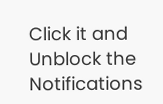Click it and Unblock the Notifications